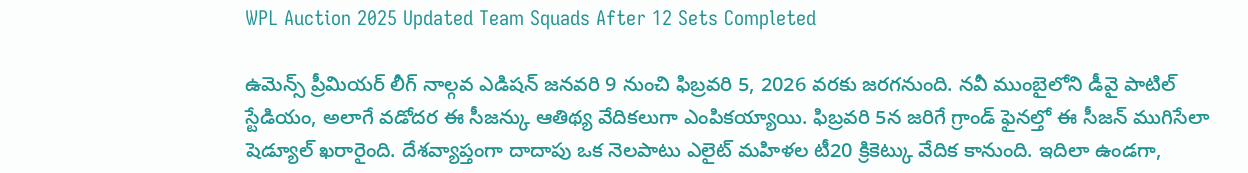WPL Auction 2025 Updated Team Squads After 12 Sets Completed

ఉమెన్స్ ప్రీమియర్ లీగ్ నాల్గవ ఎడిషన్ జనవరి 9 నుంచి ఫిబ్రవరి 5, 2026 వరకు జరగనుంది. నవీ ముంబైలోని డీవై పాటిల్ స్టేడియం, అలాగే వడోదర ఈ సీజన్కు ఆతిథ్య వేదికలుగా ఎంపికయ్యాయి. ఫిబ్రవరి 5న జరిగే గ్రాండ్ ఫైనల్తో ఈ సీజన్ ముగిసేలా షెడ్యూల్ ఖరారైంది. దేశవ్యాప్తంగా దాదాపు ఒక నెలపాటు ఎలైట్ మహిళల టీ20 క్రికెట్కు వేదిక కానుంది. ఇదిలా ఉండగా,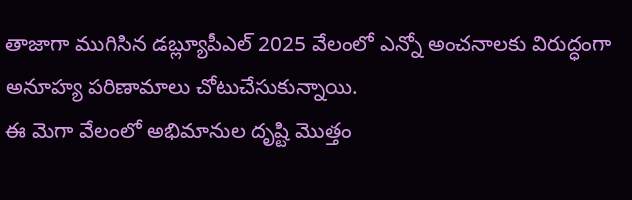తాజాగా ముగిసిన డబ్ల్యూపీఎల్ 2025 వేలంలో ఎన్నో అంచనాలకు విరుద్ధంగా అనూహ్య పరిణామాలు చోటుచేసుకున్నాయి.
ఈ మెగా వేలంలో అభిమానుల దృష్టి మొత్తం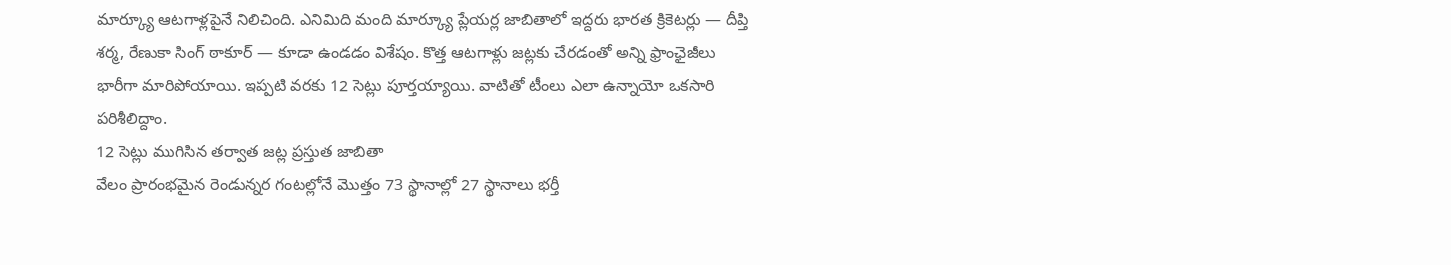మార్క్యూ ఆటగాళ్లపైనే నిలిచింది. ఎనిమిది మంది మార్క్యూ ప్లేయర్ల జాబితాలో ఇద్దరు భారత క్రికెటర్లు — దీప్తి శర్మ, రేణుకా సింగ్ ఠాకూర్ — కూడా ఉండడం విశేషం. కొత్త ఆటగాళ్లు జట్లకు చేరడంతో అన్ని ఫ్రాంఛైజీలు భారీగా మారిపోయాయి. ఇప్పటి వరకు 12 సెట్లు పూర్తయ్యాయి. వాటితో టీంలు ఎలా ఉన్నాయో ఒకసారి పరిశీలిద్దాం.
12 సెట్లు ముగిసిన తర్వాత జట్ల ప్రస్తుత జాబితా
వేలం ప్రారంభమైన రెండున్నర గంటల్లోనే మొత్తం 73 స్థానాల్లో 27 స్థానాలు భర్తీ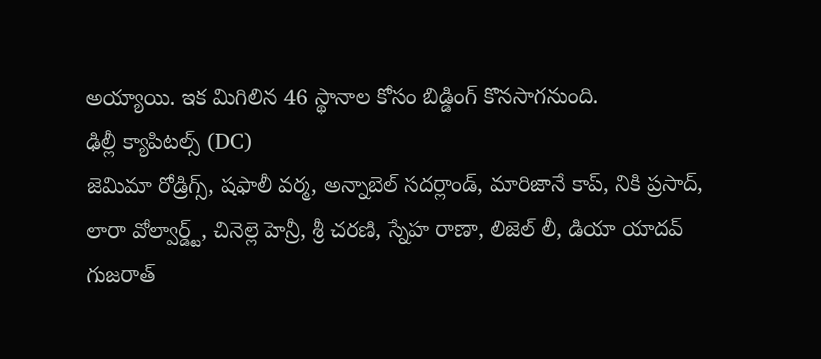అయ్యాయి. ఇక మిగిలిన 46 స్థానాల కోసం బిడ్డింగ్ కొనసాగనుంది.
ఢిల్లీ క్యాపిటల్స్ (DC)
జెమిమా రోడ్రిగ్స్, షఫాలీ వర్మ, అన్నాబెల్ సదర్లాండ్, మారిజానే కాప్, నికి ప్రసాద్, లారా వోల్వార్డ్ట్, చినెల్లె హెన్రీ, శ్రీ చరణి, స్నేహ రాణా, లిజెల్ లీ, డియా యాదవ్
గుజరాత్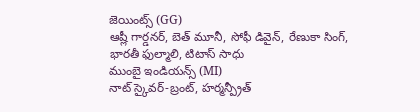జెయింట్స్ (GG)
ఆష్లీ గార్డనర్, బెత్ మూనీ, సోఫీ డివైన్, రేణుకా సింగ్, భారతీ ఫుల్మాలి, టిటాస్ సాధు
ముంబై ఇండియన్స్ (MI)
నాట్ స్కైవర్-బ్రంట్, హర్మన్ప్రీత్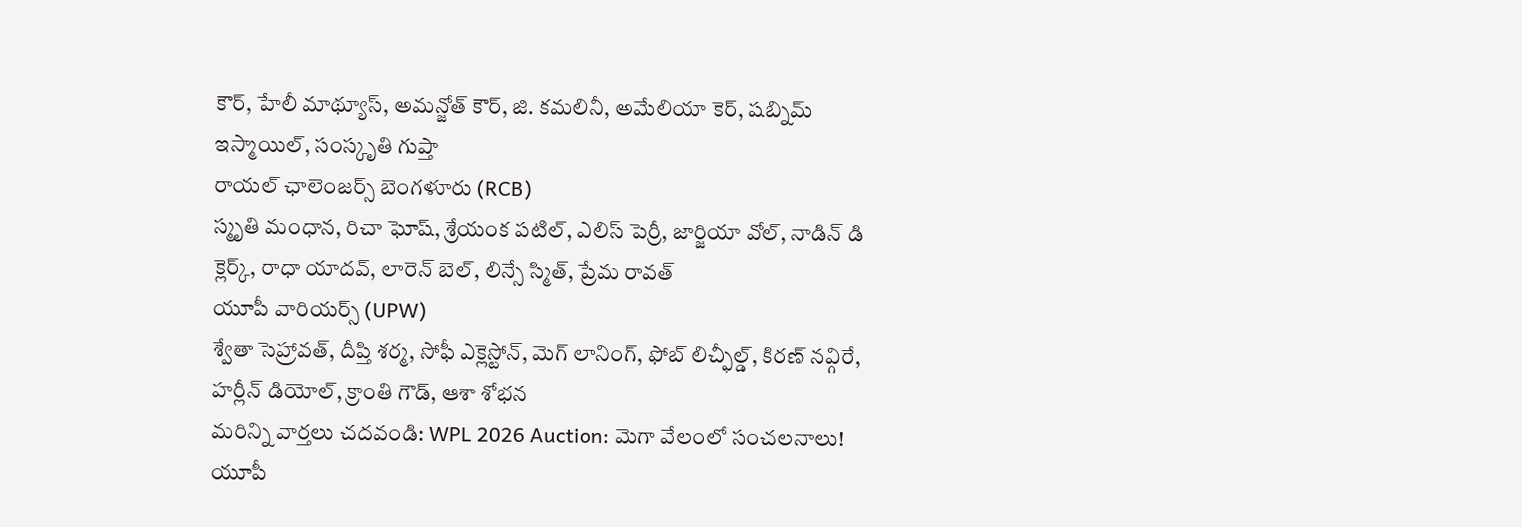కౌర్, హేలీ మాథ్యూస్, అమన్జోత్ కౌర్, జి. కమలినీ, అమేలియా కెర్, షబ్నిమ్ ఇస్మాయిల్, సంస్కృతి గుప్తా
రాయల్ ఛాలెంజర్స్ బెంగళూరు (RCB)
స్మృతి మంధాన, రిచా ఘోష్, శ్రేయంక పటిల్, ఎలిస్ పెర్రీ, జార్జియా వోల్, నాడిన్ డి క్లెర్క్, రాధా యాదవ్, లారెన్ బెల్, లిన్సే స్మిత్, ప్రేమ రావత్
యూపీ వారియర్స్ (UPW)
శ్వేతా సెహ్రావత్, దీప్తి శర్మ, సోఫీ ఎక్లెస్టోన్, మెగ్ లానింగ్, ఫోబ్ లిచ్ఫీల్డ్, కిరణ్ నవ్గిరే, హర్లీన్ డియోల్, క్రాంతి గౌడ్, ఆశా శోభన
మరిన్ని వార్తలు చదవండి: WPL 2026 Auction: మెగా వేలంలో సంచలనాలు! యూపీ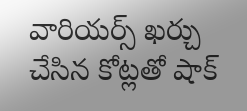వారియర్స్ ఖర్చు చేసిన కోట్లతో షాక్